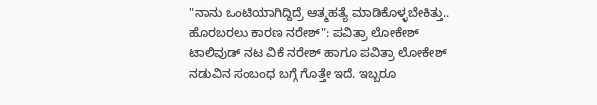"ನಾನು ಒಂಟಿಯಾಗಿದ್ದಿದ್ರೆ ಆತ್ಮಹತ್ಯೆ ಮಾಡಿಕೊಳ್ಳಬೇಕಿತ್ತು.. ಹೊರಬರಲು ಕಾರಣ ನರೇಶ್": ಪವಿತ್ರಾ ಲೋಕೇಶ್
ಟಾಲಿವುಡ್ ನಟ ವಿಕೆ ನರೇಶ್ ಹಾಗೂ ಪವಿತ್ರಾ ಲೋಕೇಶ್ ನಡುವಿನ ಸಂಬಂಧ ಬಗ್ಗೆ ಗೊತ್ತೇ ಇದೆ. ಇಬ್ಬರೂ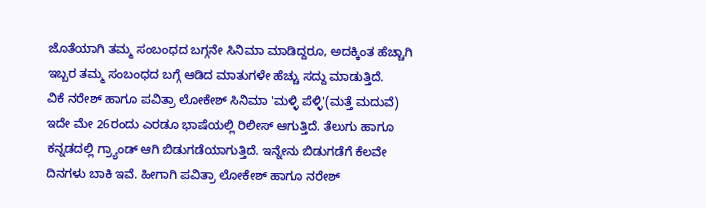ಜೊತೆಯಾಗಿ ತಮ್ಮ ಸಂಬಂಧದ ಬಗ್ಗನೇ ಸಿನಿಮಾ ಮಾಡಿದ್ದರೂ, ಅದಕ್ಕಿಂತ ಹೆಚ್ಚಾಗಿ ಇಬ್ಬರ ತಮ್ಮ ಸಂಬಂಧದ ಬಗ್ಗೆ ಆಡಿದ ಮಾತುಗಳೇ ಹೆಚ್ಚು ಸದ್ದು ಮಾಡುತ್ತಿದೆ.
ವಿಕೆ ನರೇಶ್ ಹಾಗೂ ಪವಿತ್ರಾ ಲೋಕೇಶ್ ಸಿನಿಮಾ 'ಮಳ್ಳಿ ಪೆಳ್ಳಿ'(ಮತ್ತೆ ಮದುವೆ) ಇದೇ ಮೇ 26ರಂದು ಎರಡೂ ಭಾಷೆಯಲ್ಲಿ ರಿಲೀಸ್ ಆಗುತ್ತಿದೆ. ತೆಲುಗು ಹಾಗೂ ಕನ್ನಡದಲ್ಲಿ ಗ್ರ್ಯಾಂಡ್ ಆಗಿ ಬಿಡುಗಡೆಯಾಗುತ್ತಿದೆ. ಇನ್ನೇನು ಬಿಡುಗಡೆಗೆ ಕೆಲವೇ ದಿನಗಳು ಬಾಕಿ ಇವೆ. ಹೀಗಾಗಿ ಪವಿತ್ರಾ ಲೋಕೇಶ್ ಹಾಗೂ ನರೇಶ್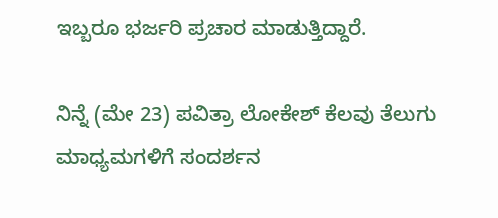ಇಬ್ಬರೂ ಭರ್ಜರಿ ಪ್ರಚಾರ ಮಾಡುತ್ತಿದ್ದಾರೆ.

ನಿನ್ನೆ (ಮೇ 23) ಪವಿತ್ರಾ ಲೋಕೇಶ್ ಕೆಲವು ತೆಲುಗು ಮಾಧ್ಯಮಗಳಿಗೆ ಸಂದರ್ಶನ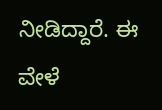ನೀಡಿದ್ದಾರೆ. ಈ ವೇಳೆ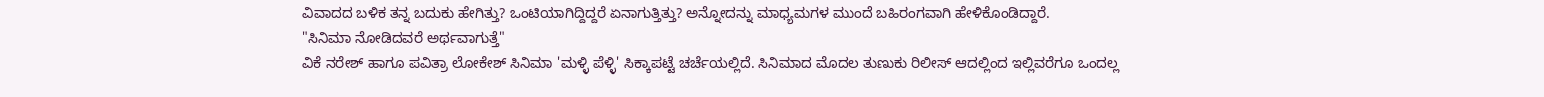ವಿವಾದದ ಬಳಿಕ ತನ್ನ ಬದುಕು ಹೇಗಿತ್ತು? ಒಂಟಿಯಾಗಿದ್ದಿದ್ದರೆ ಏನಾಗುತ್ತಿತ್ತು? ಅನ್ನೋದನ್ನು ಮಾಧ್ಯಮಗಳ ಮುಂದೆ ಬಹಿರಂಗವಾಗಿ ಹೇಳಿಕೊಂಡಿದ್ದಾರೆ.
"ಸಿನಿಮಾ ನೋಡಿದವರೆ ಅರ್ಥವಾಗುತ್ತೆ"
ವಿಕೆ ನರೇಶ್ ಹಾಗೂ ಪವಿತ್ರಾ ಲೋಕೇಶ್ ಸಿನಿಮಾ 'ಮಳ್ಳಿ ಪೆಳ್ಳಿ' ಸಿಕ್ಕಾಪಟ್ಟೆ ಚರ್ಚೆಯಲ್ಲಿದೆ. ಸಿನಿಮಾದ ಮೊದಲ ತುಣುಕು ರಿಲೀಸ್ ಆದಲ್ಲಿಂದ ಇಲ್ಲಿವರೆಗೂ ಒಂದಲ್ಲ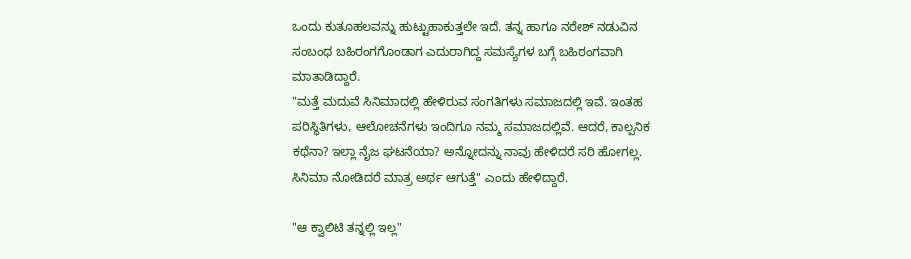ಒಂದು ಕುತೂಹಲವನ್ನು ಹುಟ್ಟುಹಾಕುತ್ತಲೇ ಇದೆ. ತನ್ನ ಹಾಗೂ ನರೇಶ್ ನಡುವಿನ ಸಂಬಂಧ ಬಹಿರಂಗಗೊಂಡಾಗ ಎದುರಾಗಿದ್ದ ಸಮಸ್ಯೆಗಳ ಬಗ್ಗೆ ಬಹಿರಂಗವಾಗಿ ಮಾತಾಡಿದ್ದಾರೆ.
"ಮತ್ತೆ ಮದುವೆ ಸಿನಿಮಾದಲ್ಲಿ ಹೇಳಿರುವ ಸಂಗತಿಗಳು ಸಮಾಜದಲ್ಲಿ ಇವೆ. ಇಂತಹ ಪರಿಸ್ಥಿತಿಗಳು, ಆಲೋಚನೆಗಳು ಇಂದಿಗೂ ನಮ್ಮ ಸಮಾಜದಲ್ಲಿವೆ. ಆದರೆ, ಕಾಲ್ಪನಿಕ ಕಥೆನಾ? ಇಲ್ಲಾ ನೈಜ ಘಟನೆಯಾ? ಅನ್ನೋದನ್ನು ನಾವು ಹೇಳಿದರೆ ಸರಿ ಹೋಗಲ್ಲ. ಸಿನಿಮಾ ನೋಡಿದರೆ ಮಾತ್ರ ಅರ್ಥ ಆಗುತ್ತೆ" ಎಂದು ಹೇಳಿದ್ದಾರೆ.

"ಆ ಕ್ವಾಲಿಟಿ ತನ್ನಲ್ಲಿ ಇಲ್ಲ"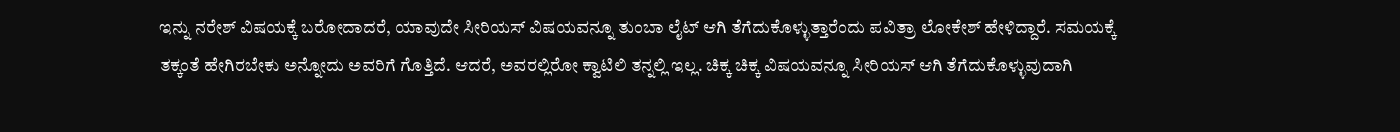ಇನ್ನು ನರೇಶ್ ವಿಷಯಕ್ಕೆ ಬರೋದಾದರೆ, ಯಾವುದೇ ಸೀರಿಯಸ್ ವಿಷಯವನ್ನೂ ತುಂಬಾ ಲೈಟ್ ಆಗಿ ತೆಗೆದುಕೊಳ್ಳುತ್ತಾರೆಂದು ಪವಿತ್ರಾ ಲೋಕೇಶ್ ಹೇಳಿದ್ದಾರೆ. ಸಮಯಕ್ಕೆ ತಕ್ಕಂತೆ ಹೇಗಿರಬೇಕು ಅನ್ನೋದು ಅವರಿಗೆ ಗೊತ್ತಿದೆ. ಆದರೆ, ಅವರಲ್ಲಿರೋ ಕ್ವಾಟಿಲಿ ತನ್ನಲ್ಲಿ ಇಲ್ಲ. ಚಿಕ್ಕ ಚಿಕ್ಕ ವಿಷಯವನ್ನೂ ಸೀರಿಯಸ್ ಆಗಿ ತೆಗೆದುಕೊಳ್ಳುವುದಾಗಿ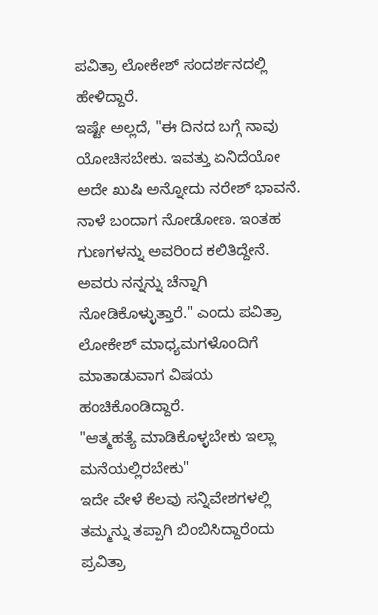ಪವಿತ್ರಾ ಲೋಕೇಶ್ ಸಂದರ್ಶನದಲ್ಲಿ ಹೇಳಿದ್ದಾರೆ.
ಇಷ್ಟೇ ಅಲ್ಲದೆ, "ಈ ದಿನದ ಬಗ್ಗೆ ನಾವು ಯೋಚಿಸಬೇಕು. ಇವತ್ತು ಏನಿದೆಯೋ ಅದೇ ಖುಷಿ ಅನ್ನೋದು ನರೇಶ್ ಭಾವನೆ. ನಾಳೆ ಬಂದಾಗ ನೋಡೋಣ. ಇಂತಹ ಗುಣಗಳನ್ನು ಅವರಿಂದ ಕಲಿತಿದ್ದೇನೆ. ಅವರು ನನ್ನನ್ನು ಚೆನ್ನಾಗಿ ನೋಡಿಕೊಳ್ಳುತ್ತಾರೆ." ಎಂದು ಪವಿತ್ರಾ ಲೋಕೇಶ್ ಮಾಧ್ಯಮಗಳೊಂದಿಗೆ ಮಾತಾಡುವಾಗ ವಿಷಯ ಹಂಚಿಕೊಂಡಿದ್ದಾರೆ.
"ಆತ್ಮಹತ್ಯೆ ಮಾಡಿಕೊಳ್ಳಬೇಕು ಇಲ್ಲಾ ಮನೆಯಲ್ಲಿರಬೇಕು"
ಇದೇ ವೇಳೆ ಕೆಲವು ಸನ್ನಿವೇಶಗಳಲ್ಲಿ ತಮ್ಮನ್ನು ತಪ್ಪಾಗಿ ಬಿಂಬಿಸಿದ್ದಾರೆಂದು ಪ್ರವಿತ್ರಾ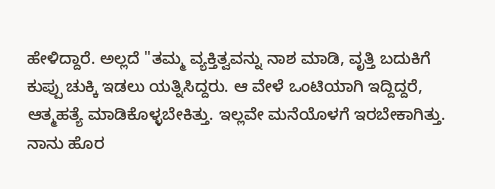ಹೇಳಿದ್ದಾರೆ. ಅಲ್ಲದೆ "ತಮ್ಮ ವ್ಯಕ್ತಿತ್ವವನ್ನು ನಾಶ ಮಾಡಿ, ವೃತ್ತಿ ಬದುಕಿಗೆ ಕುಪ್ಪು ಚುಕ್ಕಿ ಇಡಲು ಯತ್ನಿಸಿದ್ದರು. ಆ ವೇಳೆ ಒಂಟಿಯಾಗಿ ಇದ್ದಿದ್ದರೆ, ಆತ್ಮಹತ್ಯೆ ಮಾಡಿಕೊಳ್ಳಬೇಕಿತ್ತು. ಇಲ್ಲವೇ ಮನೆಯೊಳಗೆ ಇರಬೇಕಾಗಿತ್ತು. ನಾನು ಹೊರ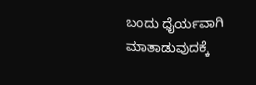ಬಂದು ಧೈರ್ಯವಾಗಿ ಮಾತಾಡುವುದಕ್ಕೆ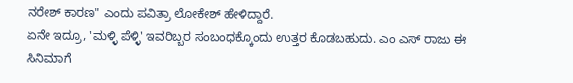ನರೇಶ್ ಕಾರಣ" ಎಂದು ಪವಿತ್ರಾ ಲೋಕೇಶ್ ಹೇಳಿದ್ದಾರೆ.
ಏನೇ ಇದ್ರೂ, 'ಮಳ್ಳಿ ಪೆಳ್ಳಿ' ಇವರಿಬ್ಬರ ಸಂಬಂಧಕ್ಕೊಂದು ಉತ್ತರ ಕೊಡಬಹುದು. ಎಂ ಎಸ್ ರಾಜು ಈ ಸಿನಿಮಾಗೆ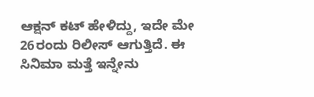ಆಕ್ಷನ್ ಕಟ್ ಹೇಳಿದ್ದು, ಇದೇ ಮೇ 26ರಂದು ರಿಲೀಸ್ ಆಗುತ್ತಿದೆ. ಈ ಸಿನಿಮಾ ಮತ್ತೆ ಇನ್ನೇನು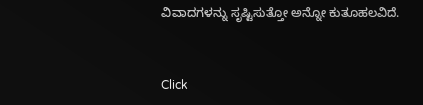ವಿವಾದಗಳನ್ನು ಸೃಷ್ಟಿಸುತ್ತೋ ಅನ್ನೋ ಕುತೂಹಲವಿದೆ.


Click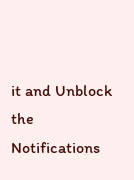it and Unblock the Notifications